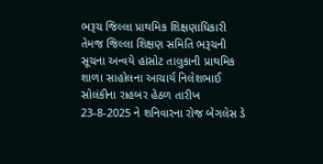ભરૂચ જિલ્લા પ્રાથમિક શિક્ષણાધિકારી તેમજ જિલ્લા શિક્ષણ સમિતિ ભરૂચની સૂચના અન્વયે હાંસોટ તાલુકાની પ્રાથમિક શાળા સાહોલના આચાર્ય નિલેશભાઈ સોલંકીના રાહબર હેઠળ તારીખ 23-8-2025 ને શનિવારના રોજ બેગલેસ ડે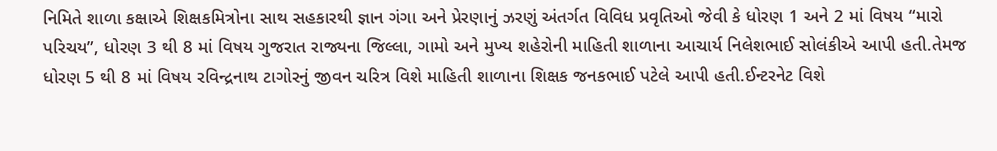નિમિતે શાળા કક્ષાએ શિક્ષકમિત્રોના સાથ સહકારથી જ્ઞાન ગંગા અને પ્રેરણાનું ઝરણું અંતર્ગત વિવિધ પ્રવૃતિઓ જેવી કે ધોરણ 1 અને 2 માં વિષય “મારો પરિચય”, ધોરણ 3 થી 8 માં વિષય ગુજરાત રાજ્યના જિલ્લા, ગામો અને મુખ્ય શહેરોની માહિતી શાળાના આચાર્ય નિલેશભાઈ સોલંકીએ આપી હતી.તેમજ ધોરણ 5 થી 8 માં વિષય રવિન્દ્રનાથ ટાગોરનું જીવન ચરિત્ર વિશે માહિતી શાળાના શિક્ષક જનકભાઈ પટેલે આપી હતી.ઈન્ટરનેટ વિશે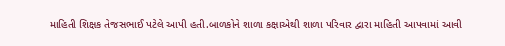માહિતી શિક્ષક તેજસભાઈ પટેલે આપી હતી.બાળકોને શાળા કક્ષાએથી શાળા પરિવાર દ્વારા માહિતી આપવામાં આવી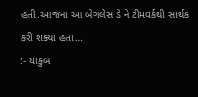હતી.આજના આ બેગલેસ ડે ને ટીમવર્કથી સાર્થક કરી શક્યા હતા…
:- યાકુબ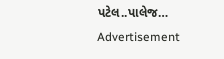પટેલ..પાલેજ…
Advertisement